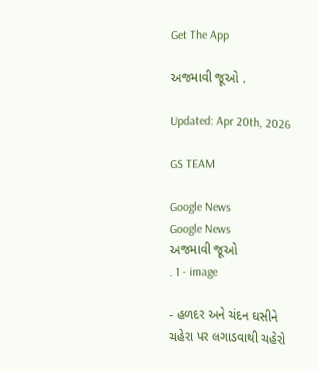Get The App

અજમાવી જૂઓ .

Updated: Apr 20th, 2026

GS TEAM

Google News
Google News
અજમાવી જૂઓ                                                  . 1 - image

- હળદર અને ચંદન ઘસીને ચહેરા પર લગાડવાથી ચહેરો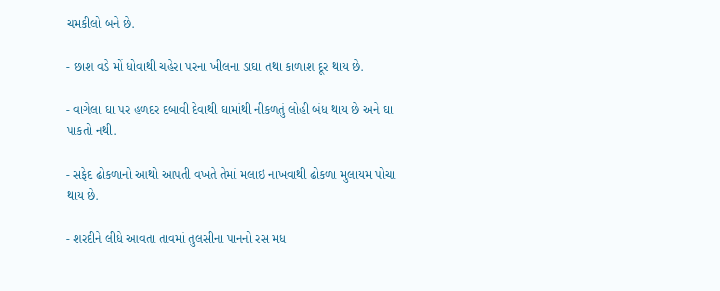ચમકીલો બને છે.

- છાશ વડે મોં ધોવાથી ચહેરા પરના ખીલના ડાઘા તથા કાળાશ દૂર થાય છે.

- વાગેલા ઘા પર હળદર દબાવી દેવાથી ઘામાંથી નીકળતું લોહી બંધ થાય છે અને ઘા પાકતો નથી.

- સફેદ ઢોકળાનો આથો આપતી વખતે તેમાં મલાઇ નાખવાથી ઢોકળા મુલાયમ પોચા થાય છે.

- શરદીને લીધે આવતા તાવમાં તુલસીના પાનનો રસ મધ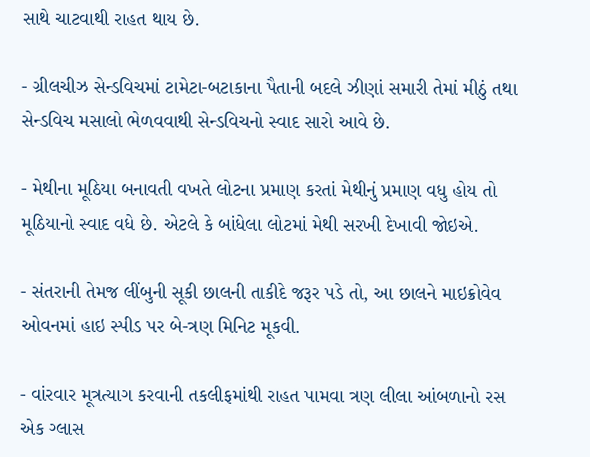સાથે ચાટવાથી રાહત થાય છે.

- ગ્રીલચીઝ સેન્ડવિચમાં ટામેટા-બટાકાના પૈતાની બદલે ઝીણાં સમારી તેમાં મીઠું તથા સેન્ડવિચ મસાલો ભેળવવાથી સેન્ડવિચનો સ્વાદ સારો આવે છે.

- મેથીના મૂઠિયા બનાવતી વખતે લોટના પ્રમાણ કરતાં મેથીનું પ્રમાણ વધુ હોય તો મૂઠિયાનો સ્વાદ વધે છે. એટલે કે બાંધેલા લોટમાં મેથી સરખી દેખાવી જોઇએ.

- સંતરાની તેમજ લીંબુની સૂકી છાલની તાકીદે જરૂર પડે તો, આ છાલને માઇક્રોવેવ ઓવનમાં હાઇ સ્પીડ પર બે-ત્રણ મિનિટ મૂકવી.

- વાંરવાર મૂત્રત્યાગ કરવાની તકલીફમાંથી રાહત પામવા ત્રણ લીલા આંબળાનો રસ એક ગ્લાસ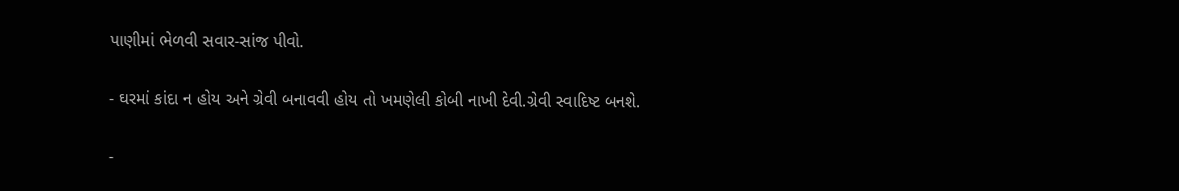પાણીમાં ભેળવી સવાર-સાંજ પીવો.

- ઘરમાં કાંદા ન હોય અને ગ્રેવી બનાવવી હોય તો ખમણેલી કોબી નાખી દેવી.ગ્રેવી સ્વાદિષ્ટ બનશે.

-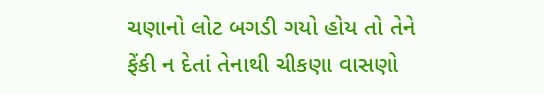ચણાનો લોટ બગડી ગયો હોય તો તેને ફેંકી ન દેતાં તેનાથી ચીકણા વાસણો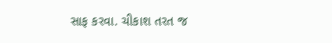સાફ કરવા. ચીકાશ તરત જ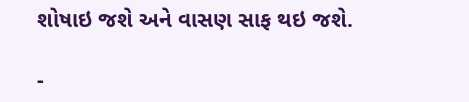શોષાઇ જશે અને વાસણ સાફ થઇ જશે.

-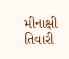મીનાક્ષી તિવારી